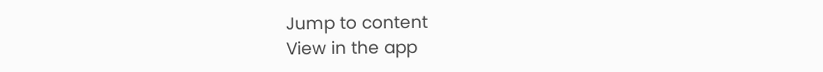Jump to content
View in the app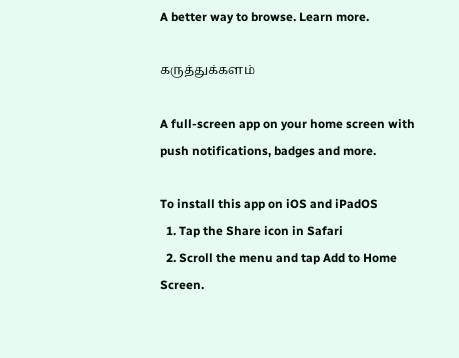A better way to browse. Learn more.

கருத்துக்களம்

A full-screen app on your home screen with push notifications, badges and more.

To install this app on iOS and iPadOS
  1. Tap the Share icon in Safari
  2. Scroll the menu and tap Add to Home Screen.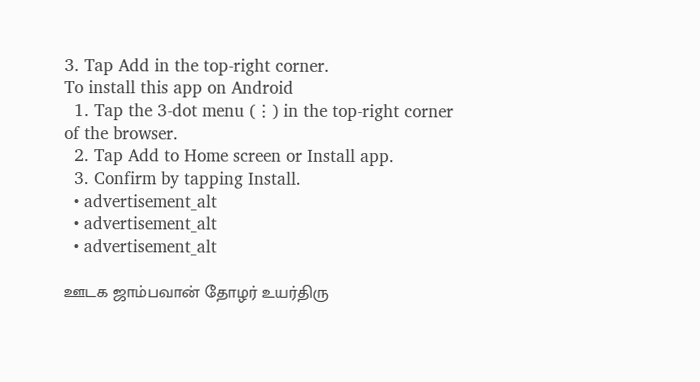3. Tap Add in the top-right corner.
To install this app on Android
  1. Tap the 3-dot menu (⋮) in the top-right corner of the browser.
  2. Tap Add to Home screen or Install app.
  3. Confirm by tapping Install.
  • advertisement_alt
  • advertisement_alt
  • advertisement_alt

ஊடக ஜாம்பவான் தோழர் உயர்திரு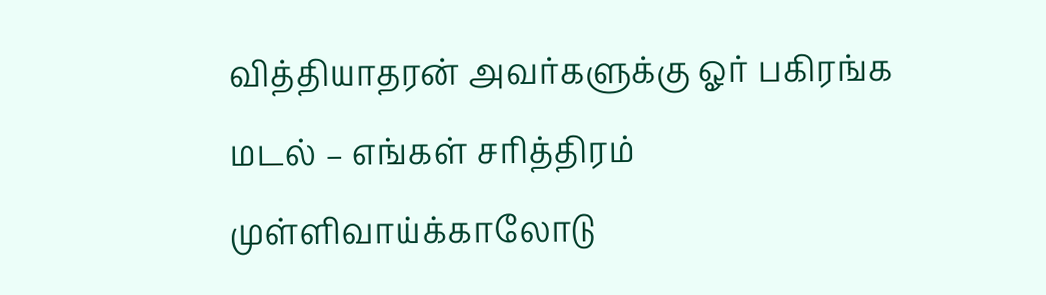வித்தியாதரன் அவர்களுக்கு ஓர் பகிரங்க மடல் – எங்கள் சரித்திரம் முள்ளிவாய்க்காலோடு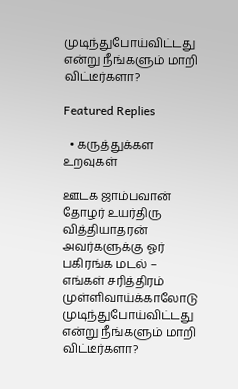முடிந்துபோய்விட்டது என்று நீங்களும் மாறி விட்டீர்களா?

Featured Replies

  • கருத்துக்கள உறவுகள்

ஊடக ஜாம்பவான் தோழர் உயர்திரு வித்தியாதரன் அவர்களுக்கு ஓர் பகிரங்க மடல் – எங்கள் சரித்திரம் முள்ளிவாய்க்காலோடு முடிந்துபோய்விட்டது என்று நீங்களும் மாறி விட்டீர்களா?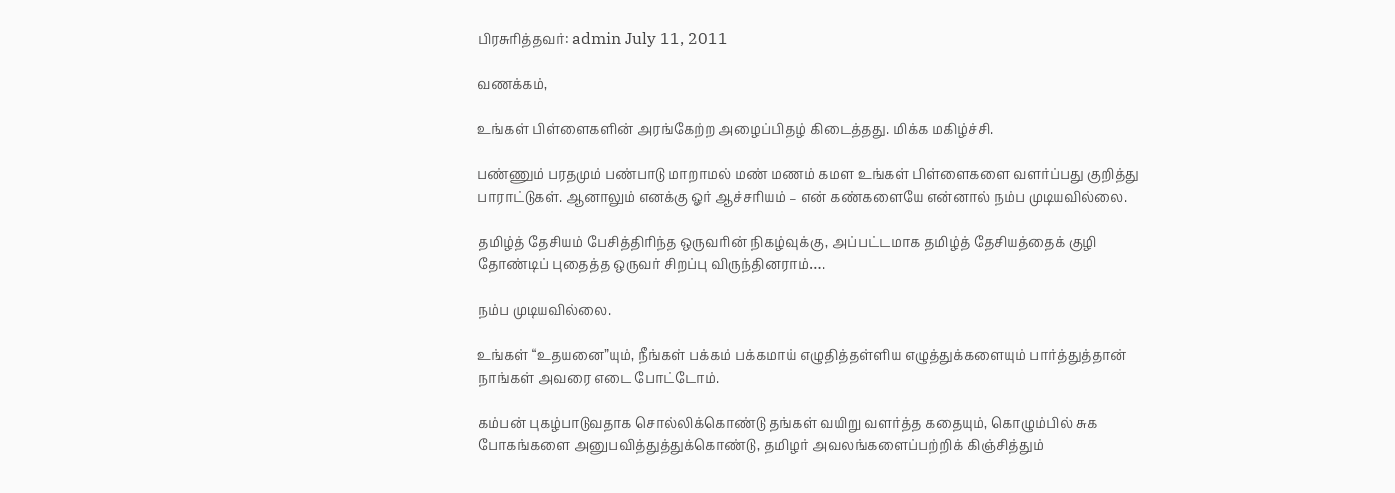பிரசுரித்தவர்: admin July 11, 2011

வணக்கம்,

உங்கள் பிள்ளைகளின் அரங்கேற்ற அழைப்பிதழ் கிடைத்தது. மிக்க மகிழ்ச்சி.

பண்ணும் பரதமும் பண்பாடு மாறாமல் மண் மணம் கமள உங்கள் பிள்ளைகளை வளர்ப்பது குறித்து பாராட்டுகள். ஆனாலும் எனக்கு ஓர் ஆச்சரியம் – என் கண்களையே என்னால் நம்ப முடியவில்லை.

தமிழ்த் தேசியம் பேசித்திரிந்த ஒருவரின் நிகழ்வுக்கு, அப்பட்டமாக தமிழ்த் தேசியத்தைக் குழி தோண்டிப் புதைத்த ஒருவர் சிறப்பு விருந்தினராம்….

நம்ப முடியவில்லை.

உங்கள் “உதயனை”யும், நீங்கள் பக்கம் பக்கமாய் எழுதித்தள்ளிய எழுத்துக்களையும் பார்த்துத்தான் நாங்கள் அவரை எடை போட்டோம்.

கம்பன் புகழ்பாடுவதாக சொல்லிக்கொண்டு தங்கள் வயிறு வளர்த்த கதையும், கொழும்பில் சுக போகங்களை அனுபவித்துத்துக்கொண்டு, தமிழர் அவலங்களைப்பற்றிக் கிஞ்சித்தும்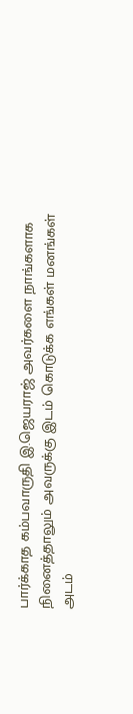பார்க்காத கம்பவாருதி இ.ஜெயராஜ் அவர்களை நாங்களாக நினைத்தாலும் அவருக்கு இடம் கொடுக்க எங்கள் மனங்கள் அடம்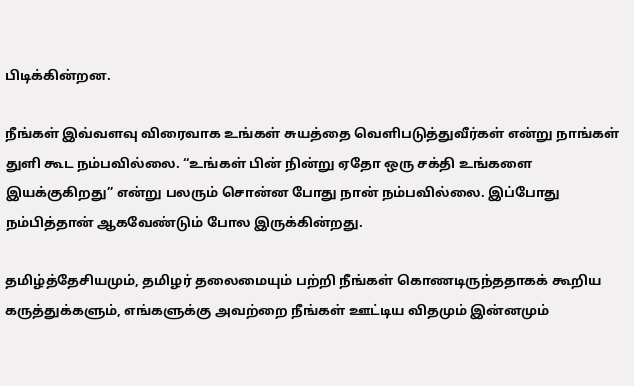பிடிக்கின்றன.

நீங்கள் இவ்வளவு விரைவாக உங்கள் சுயத்தை வெளிபடுத்துவீர்கள் என்று நாங்கள் துளி கூட நம்பவில்லை. “உங்கள் பின் நின்று ஏதோ ஒரு சக்தி உங்களை இயக்குகிறது” என்று பலரும் சொன்ன போது நான் நம்பவில்லை. இப்போது நம்பித்தான் ஆகவேண்டும் போல இருக்கின்றது.

தமிழ்த்தேசியமும், தமிழர் தலைமையும் பற்றி நீங்கள் கொணடிருந்ததாகக் கூறிய கருத்துக்களும், எங்களுக்கு அவற்றை நீங்கள் ஊட்டிய விதமும் இன்னமும்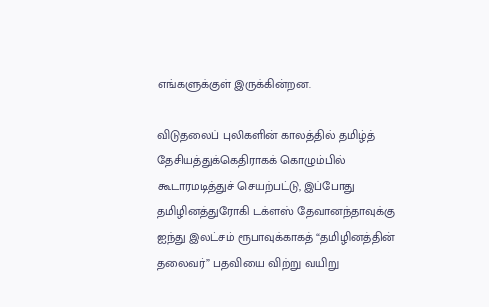எங்களுக்குள் இருக்கின்றன.

விடுதலைப் புலிகளின் காலத்தில் தமிழ்த் தேசியத்துக்கெதிராகக் கொழும்பில் கூடாரமடித்துச் செயற்பட்டு, இப்போது தமிழினத்துரோகி டக்ளஸ் தேவானந்தாவுக்கு ஐந்து இலட்சம் ரூபாவுக்காகத் “தமிழினத்தின் தலைவர்” பதவியை விற்று வயிறு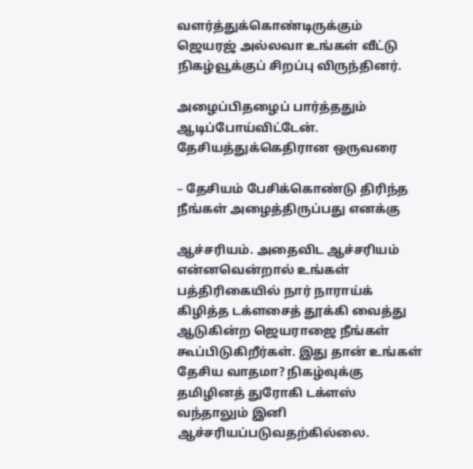வளர்த்துக்கொண்டிருக்கும் ஜெயரஜ் அல்லவா உங்கள் வீட்டு நிகழ்வூக்குப் சிறப்பு விருந்தினர்.

அழைப்பிதழைப் பார்த்ததும் ஆடிப்போய்விட்டேன். தேசியத்துக்கெதிரான ஒருவரை

– தேசியம் பேசிக்கொண்டு திரிந்த நீங்கள் அழைத்திருப்பது எனக்கு

ஆச்சரியம். அதைவிட ஆச்சரியம் என்னவென்றால் உங்கள் பத்திரிகையில் நார் நாராய்க் கிழித்த டக்ளசைத் தூக்கி வைத்து ஆடுகின்ற ஜெயராஜை நீங்கள் கூப்பிடுகிறீர்கள். இது தான் உங்கள் தேசிய வாதமா? நிகழ்வுக்கு தமிழினத் துரோகி டக்ளஸ் வந்தாலும் இனி ஆச்சரியப்படுவதற்கில்லை.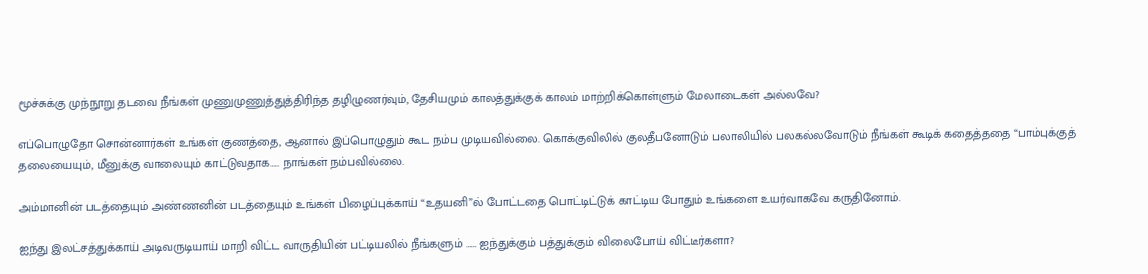மூச்சுக்கு முந்நூறு தடவை நீங்கள் முணுமுணுத்துத்திரிந்த தழிழுணர்வும், தேசியமும் காலத்துக்குக் காலம் மாற்றிக்கொள்ளும் மேலாடைகள் அல்லவே?

எப்பொழுதோ சொன்னார்கள் உங்கள் குணத்தை, ஆனால் இப்பொழுதும் கூட நம்ப முடியவில்லை. கொக்குவிலில் குலதீபனோடும் பலாலியில் பலகல்லவோடும் நீங்கள் கூடிக் கதைத்ததை “பாம்புக்குத் தலையையும், மீனுக்கு வாலையும் காட்டுவதாக….. நாங்கள் நம்பவில்லை.

அம்மானின் படத்தையும் அண்ணனின் படத்தையும் உங்கள் பிழைப்புக்காய் “உதயனி”ல் போட்டதை பொட்டிட்டுக் காட்டிய போதும் உங்களை உயர்வாகவே கருதினோம்.

ஐந்து இலட்சத்துக்காய் அடிவருடியாய் மாறி விட்ட வாருதியின் பட்டியலில் நீங்களும் …… ஐந்துக்கும் பத்துக்கும் விலைபோய் விட்டீர்களா?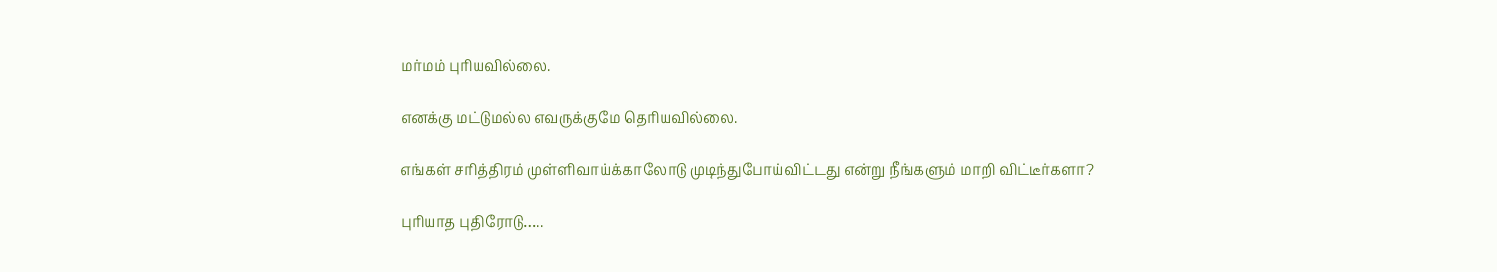மர்மம் புரியவில்லை.

எனக்கு மட்டுமல்ல எவருக்குமே தெரியவில்லை.

எங்கள் சரித்திரம் முள்ளிவாய்க்காலோடு முடிந்துபோய்விட்டது என்று நீங்களும் மாறி விட்டீர்களா?

புரியாத புதிரோடு…..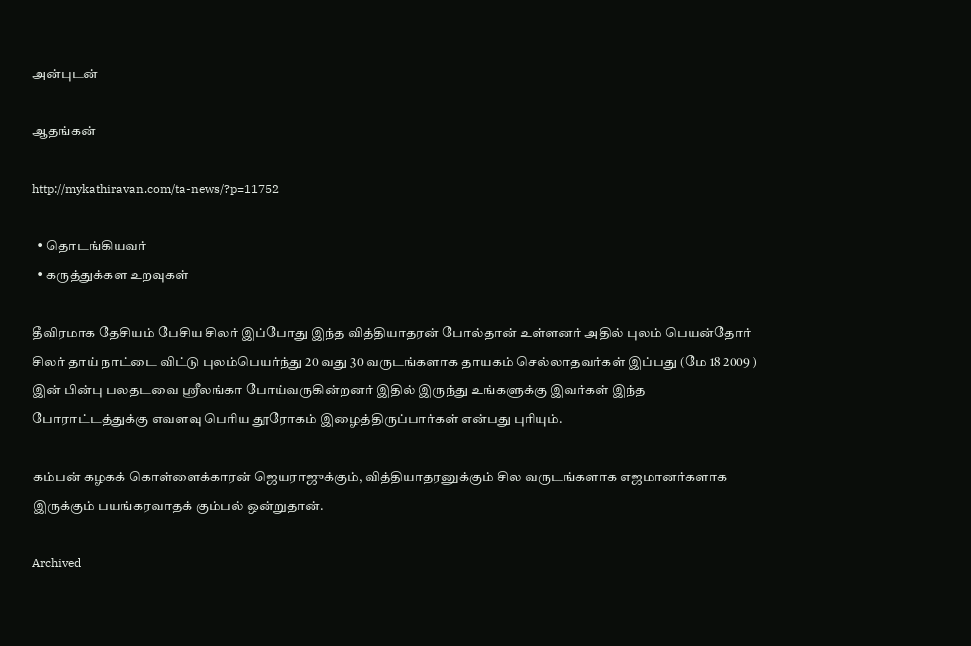அன்புடன்

ஆதங்கன்

http://mykathiravan.com/ta-news/?p=11752

  • தொடங்கியவர்
  • கருத்துக்கள உறவுகள்

தீவிரமாக தேசியம் பேசிய சிலர் இப்போது இந்த வித்தியாதரன் போல்தான் உள்ளனர் அதில் புலம் பெயன்தோர் சிலர் தாய் நாட்டை விட்டு புலம்பெயர்ந்து 20 வது 30 வருடங்களாக தாயகம் செல்லாதவர்கள் இப்பது (மே 18 2009 ) இன் பின்பு பலதடவை ஸ்ரீலங்கா போய்வருகின்றனர் இதில் இருந்து உங்களுக்கு இவர்கள் இந்த போராட்டத்துக்கு எவளவு பெரிய தூரோகம் இழைத்திருப்பார்கள் என்பது புரியும்.

கம்பன் கழகக் கொள்ளைக்காரன் ஜெயராஜுக்கும், வித்தியாதரனுக்கும் சில வருடங்களாக எஜமானர்களாக இருக்கும் பயங்கரவாதக் கும்பல் ஒன்றுதான்.

Archived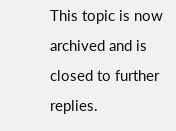This topic is now archived and is closed to further replies.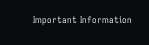Important Information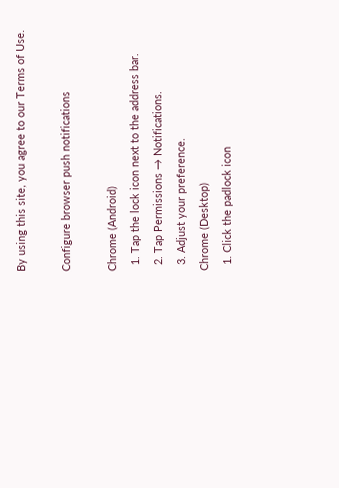By using this site, you agree to our Terms of Use.

Configure browser push notifications

Chrome (Android)
  1. Tap the lock icon next to the address bar.
  2. Tap Permissions → Notifications.
  3. Adjust your preference.
Chrome (Desktop)
  1. Click the padlock icon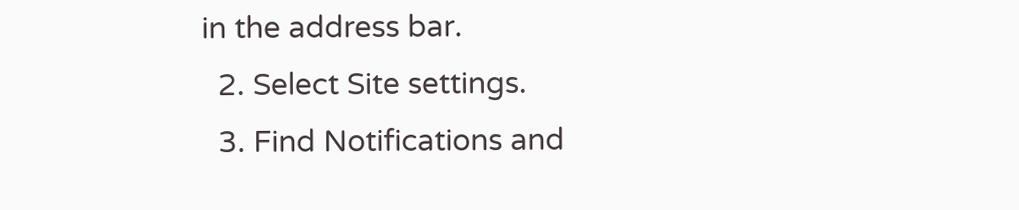in the address bar.
  2. Select Site settings.
  3. Find Notifications and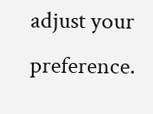adjust your preference.